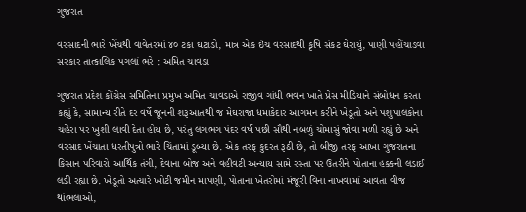ગુજરાત

વરસાદની ભારે ખેંચથી વાવેતરમાં ૪૦ ટકા ઘટાડો, માત્ર એક ઇંચ વરસાદથી કૃષિ સંકટ ઘેરાયું, પાણી પહોંચાડવા સરકાર તાત્કાલિક પગલાં ભરે : અમિત ચાવડા

ગુજરાત પ્રદેશ કોંગ્રેસ સમિતિના પ્રમુખ અમિત ચાવડાએ રાજીવ ગાંધી ભવન ખાતે પ્રેસ મીડિયાને સંબોધન કરતા કહ્યું કે, સામાન્ય રીતે દર વર્ષે જૂનની શરૂઆતથી જ મેઘરાજા ધમાકેદાર આગમન કરીને ખેડૂતો અને પશુપાલકોના ચહેરા પર ખુશી લાવી દેતા હોય છે, પરંતુ લગભગ પંદર વર્ષ પછી સૌથી નબળું ચોમાસું જોવા મળી રહ્યું છે અને વરસાદ ખેંચાતા ધરતીપુત્રો ભારે ચિંતામાં ડૂબ્યા છે. એક તરફ કુદરત રૂઠી છે, તો બીજી તરફ આખા ગુજરાતના કિસાન પરિવારો આર્થિક તંગી, દેવાના બોજ અને વહીવટી અન્યાય સામે રસ્તા પર ઉતરીને પોતાના હક્કની લડાઈ લડી રહ્યા છે. ખેડૂતો અત્યારે ખોટી જમીન માપણી, પોતાના ખેતરોમાં મંજૂરી વિના નાખવામાં આવતા વીજ થાંભલાઓ,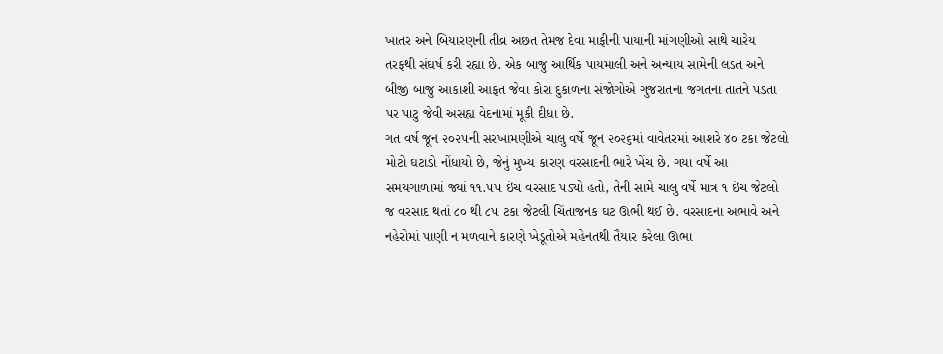ખાતર અને બિયારણની તીવ્ર અછત તેમજ દેવા માફીની પાયાની માંગણીઓ સાથે ચારેય તરફથી સંઘર્ષ કરી રહ્યા છે. એક બાજુ આર્થિક પાયમાલી અને અન્યાય સામેની લડત અને બીજી બાજુ આકાશી આફત જેવા કોરા દુકાળના સંજોગોએ ગુજરાતના જગતના તાતને પડતા પર પાટુ જેવી અસહ્ય વેદનામાં મૂકી દીધા છે.
ગત વર્ષ જૂન ૨૦૨૫ની સરખામણીએ ચાલુ વર્ષે જૂન ૨૦૨૬માં વાવેતરમાં આશરે ૪૦ ટકા જેટલો મોટો ઘટાડો નોંધાયો છે, જેનું મુખ્ય કારણ વરસાદની ભારે ખેંચ છે. ગયા વર્ષે આ સમયગાળામાં જ્યાં ૧૧.૫૫ ઇંચ વરસાદ પડ્યો હતો, તેની સામે ચાલુ વર્ષે માત્ર ૧ ઇંચ જેટલો જ વરસાદ થતાં ૮૦ થી ૮૫ ટકા જેટલી ચિંતાજનક ઘટ ઊભી થઈ છે. વરસાદના અભાવે અને નહેરોમાં પાણી ન મળવાને કારણે ખેડૂતોએ મહેનતથી તૈયાર કરેલા ઊભા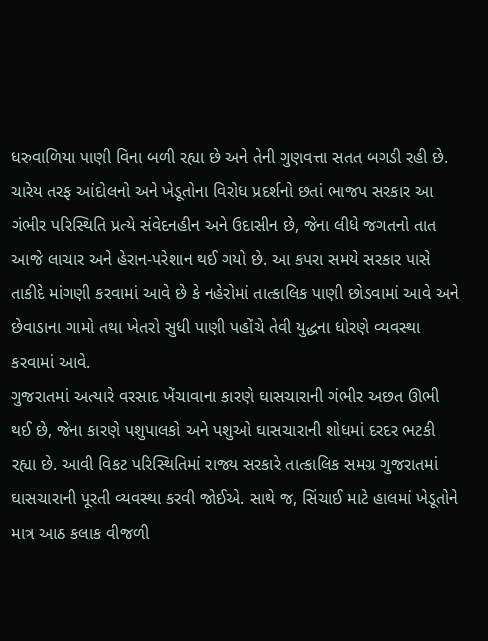ધરુવાળિયા પાણી વિના બળી રહ્યા છે અને તેની ગુણવત્તા સતત બગડી રહી છે. ચારેય તરફ આંદોલનો અને ખેડૂતોના વિરોધ પ્રદર્શનો છતાં ભાજપ સરકાર આ ગંભીર પરિસ્થિતિ પ્રત્યે સંવેદનહીન અને ઉદાસીન છે, જેના લીધે જગતનો તાત આજે લાચાર અને હેરાન-પરેશાન થઈ ગયો છે. આ કપરા સમયે સરકાર પાસે તાકીદે માંગણી કરવામાં આવે છે કે નહેરોમાં તાત્કાલિક પાણી છોડવામાં આવે અને છેવાડાના ગામો તથા ખેતરો સુધી પાણી પહોંચે તેવી યુદ્ધના ધોરણે વ્યવસ્થા કરવામાં આવે.
ગુજરાતમાં અત્યારે વરસાદ ખેંચાવાના કારણે ઘાસચારાની ગંભીર અછત ઊભી થઈ છે, જેના કારણે પશુપાલકો અને પશુઓ ઘાસચારાની શોધમાં દરદર ભટકી રહ્યા છે. આવી વિકટ પરિસ્થિતિમાં રાજ્ય સરકારે તાત્કાલિક સમગ્ર ગુજરાતમાં ઘાસચારાની પૂરતી વ્યવસ્થા કરવી જોઈએ. સાથે જ, સિંચાઈ માટે હાલમાં ખેડૂતોને માત્ર આઠ કલાક વીજળી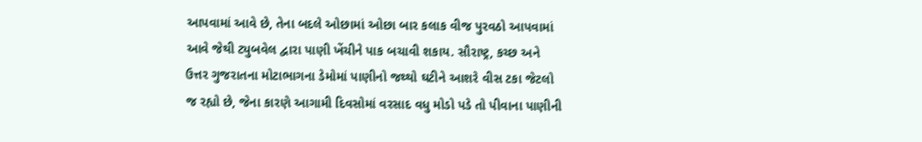આપવામાં આવે છે, તેના બદલે ઓછામાં ઓછા બાર કલાક વીજ પુરવઠો આપવામાં આવે જેથી ટ્યુબવેલ દ્વારા પાણી ખેંચીને પાક બચાવી શકાય. સૌરાષ્ટ્ર, કચ્છ અને ઉત્તર ગુજરાતના મોટાભાગના ડેમોમાં પાણીનો જથ્થો ઘટીને આશરે વીસ ટકા જેટલો જ રહ્યો છે, જેના કારણે આગામી દિવસોમાં વરસાદ વધુ મોડો પડે તો પીવાના પાણીની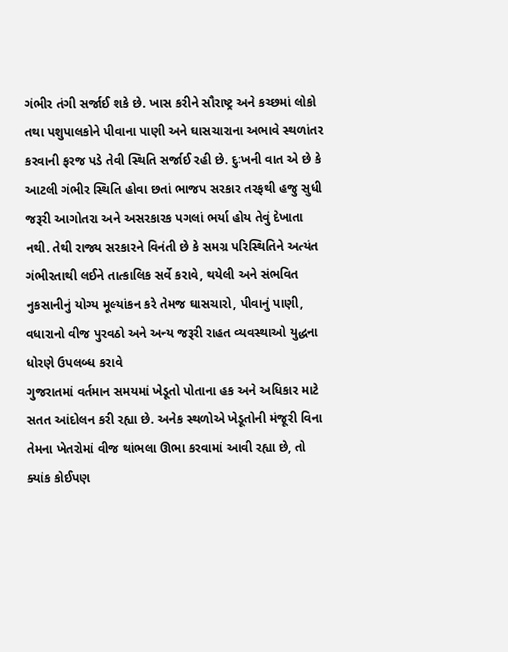ગંભીર તંગી સર્જાઈ શકે છે. ખાસ કરીને સૌરાષ્ટ્ર અને કચ્છમાં લોકો તથા પશુપાલકોને પીવાના પાણી અને ઘાસચારાના અભાવે સ્થળાંતર કરવાની ફરજ પડે તેવી સ્થિતિ સર્જાઈ રહી છે. દુઃખની વાત એ છે કે આટલી ગંભીર સ્થિતિ હોવા છતાં ભાજપ સરકાર તરફથી હજુ સુધી જરૂરી આગોતરા અને અસરકારક પગલાં ભર્યા હોય તેવું દેખાતા નથી. તેથી રાજ્ય સરકારને વિનંતી છે કે સમગ્ર પરિસ્થિતિને અત્યંત ગંભીરતાથી લઈને તાત્કાલિક સર્વે કરાવે, થયેલી અને સંભવિત નુકસાનીનું યોગ્ય મૂલ્યાંકન કરે તેમજ ઘાસચારો, પીવાનું પાણી, વધારાનો વીજ પુરવઠો અને અન્ય જરૂરી રાહત વ્યવસ્થાઓ યુદ્ધના ધોરણે ઉપલબ્ધ કરાવે
ગુજરાતમાં વર્તમાન સમયમાં ખેડૂતો પોતાના હક અને અધિકાર માટે સતત આંદોલન કરી રહ્યા છે. અનેક સ્થળોએ ખેડૂતોની મંજૂરી વિના તેમના ખેતરોમાં વીજ થાંભલા ઊભા કરવામાં આવી રહ્યા છે, તો ક્યાંક કોઈપણ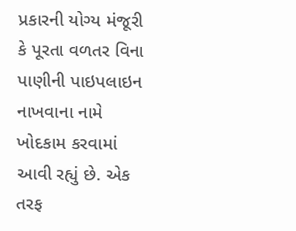પ્રકારની યોગ્ય મંજૂરી કે પૂરતા વળતર વિના પાણીની પાઇપલાઇન નાખવાના નામે ખોદકામ કરવામાં આવી રહ્યું છે. એક તરફ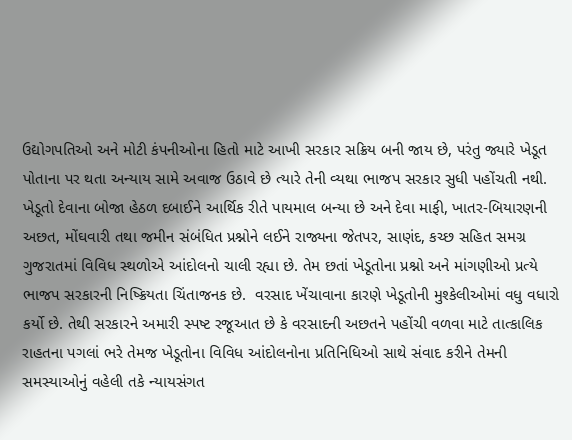ઉદ્યોગપતિઓ અને મોટી કંપનીઓના હિતો માટે આખી સરકાર સક્રિય બની જાય છે, પરંતુ જ્યારે ખેડૂત પોતાના પર થતા અન્યાય સામે અવાજ ઉઠાવે છે ત્યારે તેની વ્યથા ભાજપ સરકાર સુધી પહોંચતી નથી. ખેડૂતો દેવાના બોજા હેઠળ દબાઈને આર્થિક રીતે પાયમાલ બન્યા છે અને દેવા માફી, ખાતર-બિયારણની અછત, મોંઘવારી તથા જમીન સંબંધિત પ્રશ્નોને લઈને રાજ્યના જેતપર, સાણંદ, કચ્છ સહિત સમગ્ર ગુજરાતમાં વિવિધ સ્થળોએ આંદોલનો ચાલી રહ્યા છે. તેમ છતાં ખેડૂતોના પ્રશ્નો અને માંગણીઓ પ્રત્યે ભાજપ સરકારની નિષ્ક્રિયતા ચિંતાજનક છે.  વરસાદ ખેંચાવાના કારણે ખેડૂતોની મુશ્કેલીઓમાં વધુ વધારો કર્યો છે. તેથી સરકારને અમારી સ્પષ્ટ રજૂઆત છે કે વરસાદની અછતને પહોંચી વળવા માટે તાત્કાલિક રાહતના પગલાં ભરે તેમજ ખેડૂતોના વિવિધ આંદોલનોના પ્રતિનિધિઓ સાથે સંવાદ કરીને તેમની સમસ્યાઓનું વહેલી તકે ન્યાયસંગત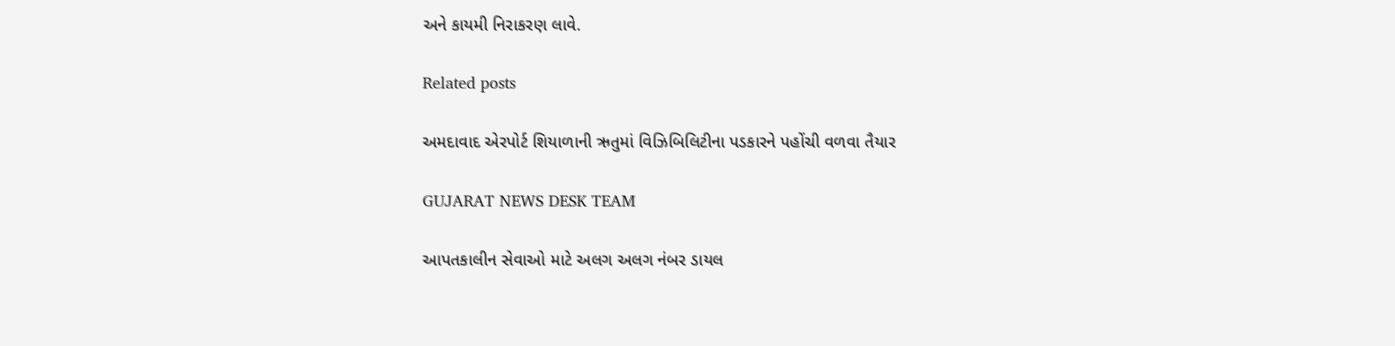અને કાયમી નિરાકરણ લાવે.

Related posts

અમદાવાદ એરપોર્ટ શિયાળાની ઋતુમાં વિઝિબિલિટીના પડકારને પહોંચી વળવા તૈયાર

GUJARAT NEWS DESK TEAM

આપતકાલીન સેવાઓ માટે અલગ અલગ નંબર ડાયલ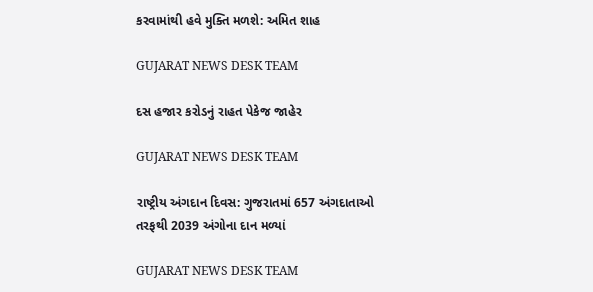કરવામાંથી હવે મુક્તિ મળશે: અમિત શાહ

GUJARAT NEWS DESK TEAM

દસ હજાર કરોડનું રાહત પેકેજ જાહેર

GUJARAT NEWS DESK TEAM

રાષ્ટ્રીય અંગદાન દિવસ: ગુજરાતમાં 657 અંગદાતાઓ તરફથી 2039 અંગોના દાન મળ્યાં

GUJARAT NEWS DESK TEAM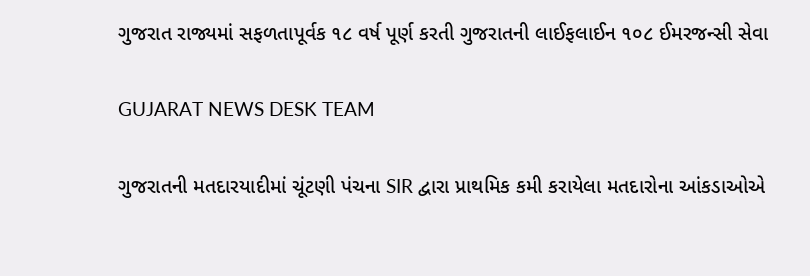ગુજરાત રાજ્યમાં સફળતાપૂર્વક ૧૮ વર્ષ પૂર્ણ કરતી ગુજરાતની લાઈફલાઈન ૧૦૮ ઈમરજન્સી સેવા

GUJARAT NEWS DESK TEAM

ગુજરાતની મતદારયાદીમાં ચૂંટણી પંચના SIR દ્વારા પ્રાથમિક કમી કરાયેલા મતદારોના આંકડાઓએ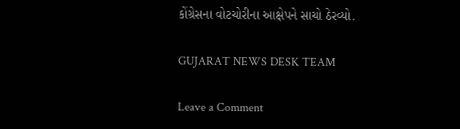કોંગ્રેસના વોટચોરીના આક્ષેપને સાચો ઠેરવ્યો.

GUJARAT NEWS DESK TEAM

Leave a Comment